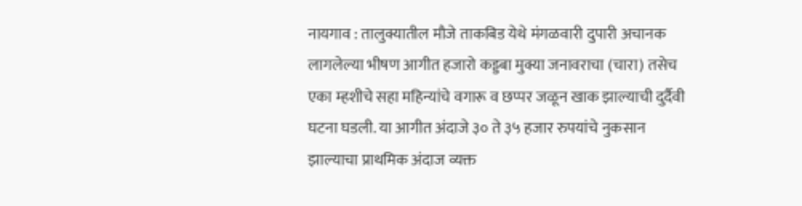नायगाव : तालुक्यातील मौजे ताकबिड येथे मंगळवारी दुपारी अचानक लागलेल्या भीषण आगीत हजारो कड्डबा मुक्या जनावराचा (चारा) तसेच एका म्हशीचे सहा महिन्यांचे वगारू व छप्पर जळून खाक झाल्याची दुर्दैवी घटना घडली. या आगीत अंदाजे ३० ते ३५ हजार रुपयांचे नुकसान झाल्याचा प्राथमिक अंदाज व्यक्त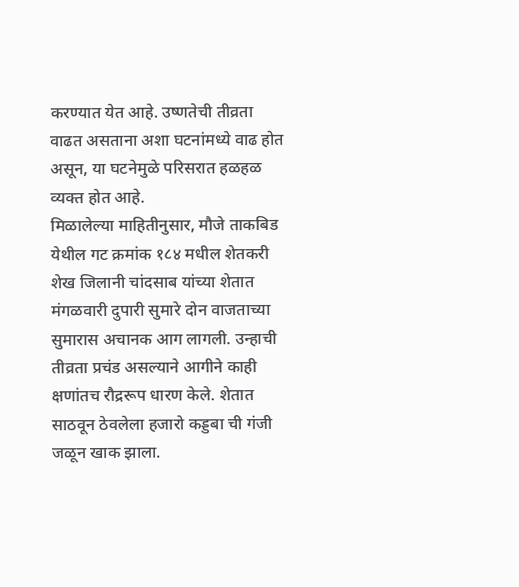करण्यात येत आहे. उष्णतेची तीव्रता वाढत असताना अशा घटनांमध्ये वाढ होत असून, या घटनेमुळे परिसरात हळहळ व्यक्त होत आहे.
मिळालेल्या माहितीनुसार, मौजे ताकबिड येथील गट क्रमांक १८४ मधील शेतकरी शेख जिलानी चांदसाब यांच्या शेतात मंगळवारी दुपारी सुमारे दोन वाजताच्या सुमारास अचानक आग लागली. उन्हाची तीव्रता प्रचंड असल्याने आगीने काही क्षणांतच रौद्ररूप धारण केले. शेतात साठवून ठेवलेला हजारो कड्डबा ची गंजी जळून खाक झाला.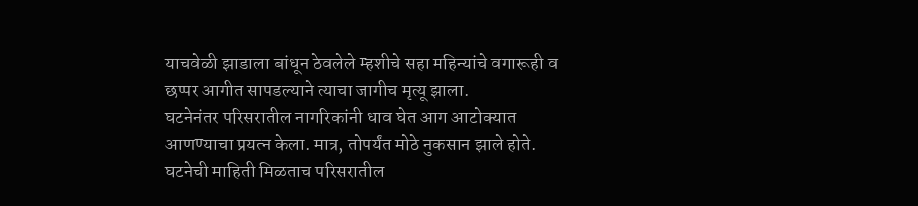याचवेळी झाडाला बांधून ठेवलेले म्हशीचे सहा महिन्यांचे वगारूही व छप्पर आगीत सापडल्याने त्याचा जागीच मृत्यू झाला.
घटनेनंतर परिसरातील नागरिकांनी धाव घेत आग आटोक्यात आणण्याचा प्रयत्न केला. मात्र, तोपर्यंत मोठे नुकसान झाले होते. घटनेची माहिती मिळताच परिसरातील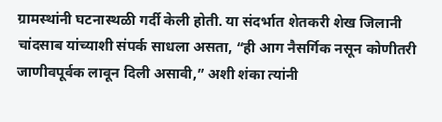ग्रामस्थांनी घटनास्थळी गर्दी केली होती. या संदर्भात शेतकरी शेख जिलानी चांदसाब यांच्याशी संपर्क साधला असता, “ही आग नैसर्गिक नसून कोणीतरी जाणीवपूर्वक लावून दिली असावी,” अशी शंका त्यांनी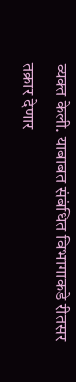व्यक्त केली. याबाबत संबंधित विभागाकडे रीतसर तक्रार देणार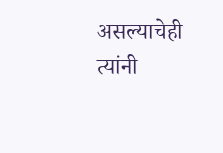असल्याचेही त्यांनी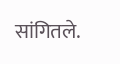सांगितले.